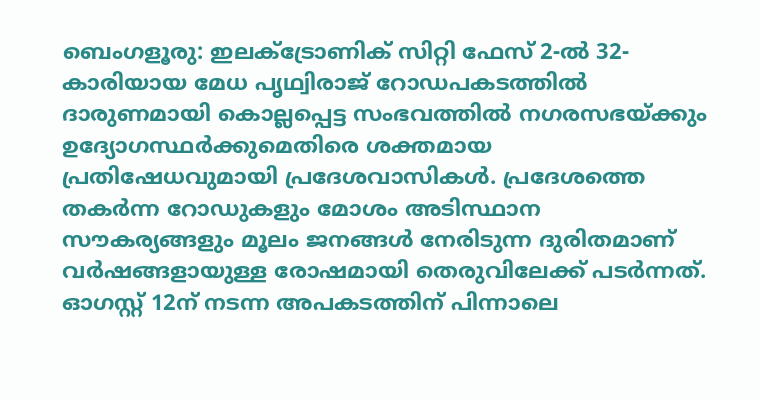ബെംഗളൂരു: ഇലക്ട്രോണിക് സിറ്റി ഫേസ് 2-ൽ 32-കാരിയായ മേധ പൃഥ്വിരാജ് റോഡപകടത്തിൽ ദാരുണമായി കൊല്ലപ്പെട്ട സംഭവത്തിൽ നഗരസഭയ്ക്കും ഉദ്യോഗസ്ഥർക്കുമെതിരെ ശക്തമായ പ്രതിഷേധവുമായി പ്രദേശവാസികൾ. പ്രദേശത്തെ തകർന്ന റോഡുകളും മോശം അടിസ്ഥാന സൗകര്യങ്ങളും മൂലം ജനങ്ങൾ നേരിടുന്ന ദുരിതമാണ് വർഷങ്ങളായുള്ള രോഷമായി തെരുവിലേക്ക് പടർന്നത്. ഓഗസ്റ്റ് 12ന് നടന്ന അപകടത്തിന് പിന്നാലെ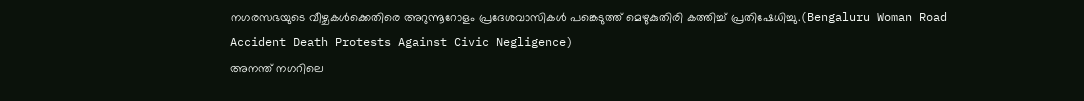നഗരസഭയുടെ വീഴ്ചകൾക്കെതിരെ അറുന്നൂറോളം പ്രദേശവാസികൾ പങ്കെടുത്ത് മെഴുകുതിരി കത്തിച്ച് പ്രതിഷേധിച്ചു.(Bengaluru Woman Road Accident Death Protests Against Civic Negligence)
അനന്ത് നഗറിലെ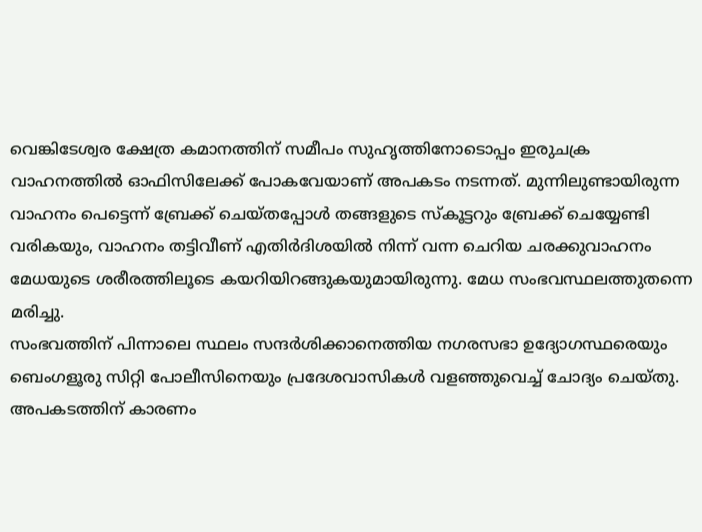വെങ്കിടേശ്വര ക്ഷേത്ര കമാനത്തിന് സമീപം സുഹൃത്തിനോടൊപ്പം ഇരുചക്ര വാഹനത്തിൽ ഓഫിസിലേക്ക് പോകവേയാണ് അപകടം നടന്നത്. മുന്നിലുണ്ടായിരുന്ന വാഹനം പെട്ടെന്ന് ബ്രേക്ക് ചെയ്തപ്പോൾ തങ്ങളുടെ സ്കൂട്ടറും ബ്രേക്ക് ചെയ്യേണ്ടി വരികയും, വാഹനം തട്ടിവീണ് എതിർദിശയിൽ നിന്ന് വന്ന ചെറിയ ചരക്കുവാഹനം മേധയുടെ ശരീരത്തിലൂടെ കയറിയിറങ്ങുകയുമായിരുന്നു. മേധ സംഭവസ്ഥലത്തുതന്നെ മരിച്ചു.
സംഭവത്തിന് പിന്നാലെ സ്ഥലം സന്ദർശിക്കാനെത്തിയ നഗരസഭാ ഉദ്യോഗസ്ഥരെയും ബെംഗളൂരു സിറ്റി പോലീസിനെയും പ്രദേശവാസികൾ വളഞ്ഞുവെച്ച് ചോദ്യം ചെയ്തു. അപകടത്തിന് കാരണം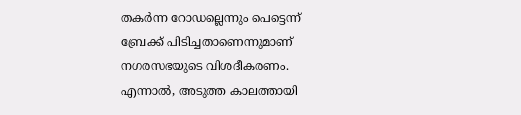തകർന്ന റോഡല്ലെന്നും പെട്ടെന്ന് ബ്രേക്ക് പിടിച്ചതാണെന്നുമാണ് നഗരസഭയുടെ വിശദീകരണം. എന്നാൽ, അടുത്ത കാലത്തായി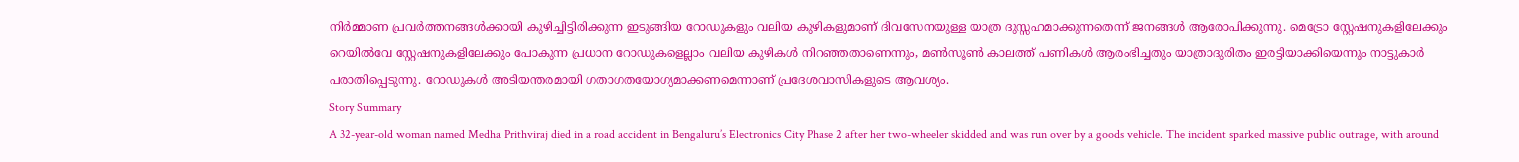നിർമ്മാണ പ്രവർത്തനങ്ങൾക്കായി കുഴിച്ചിട്ടിരിക്കുന്ന ഇടുങ്ങിയ റോഡുകളും വലിയ കുഴികളുമാണ് ദിവസേനയുള്ള യാത്ര ദുസ്സഹമാക്കുന്നതെന്ന് ജനങ്ങൾ ആരോപിക്കുന്നു. മെട്രോ സ്റ്റേഷനുകളിലേക്കും റെയിൽവേ സ്റ്റേഷനുകളിലേക്കും പോകുന്ന പ്രധാന റോഡുകളെല്ലാം വലിയ കുഴികൾ നിറഞ്ഞതാണെന്നും, മൺസൂൺ കാലത്ത് പണികൾ ആരംഭിച്ചതും യാത്രാദുരിതം ഇരട്ടിയാക്കിയെന്നും നാട്ടുകാർ പരാതിപ്പെടുന്നു. റോഡുകൾ അടിയന്തരമായി ഗതാഗതയോഗ്യമാക്കണമെന്നാണ് പ്രദേശവാസികളുടെ ആവശ്യം.
Story Summary
A 32-year-old woman named Medha Prithviraj died in a road accident in Bengaluru’s Electronics City Phase 2 after her two-wheeler skidded and was run over by a goods vehicle. The incident sparked massive public outrage, with around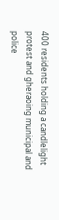400 residents holding a candlelight protest and gheraoing municipal and police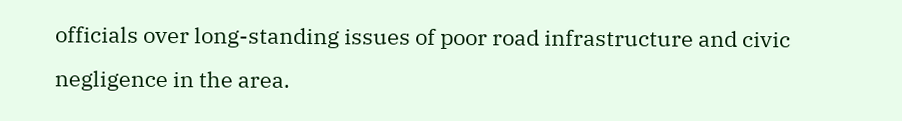officials over long-standing issues of poor road infrastructure and civic negligence in the area.